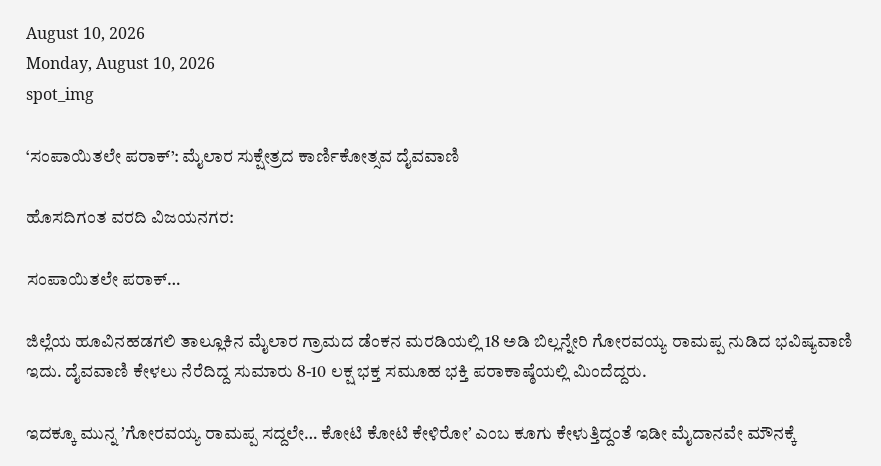August 10, 2026
Monday, August 10, 2026
spot_img

‘ಸಂಪಾಯಿತಲೇ ಪರಾಕ್’: ಮೈಲಾರ ಸುಕ್ಷೇತ್ರದ ಕಾರ್ಣಿಕೋತ್ಸವ ದೈವವಾಣಿ

ಹೊಸದಿಗಂತ ವರದಿ ವಿಜಯನಗರ:

ಸಂಪಾಯಿತಲೇ ಪರಾಕ್…

ಜಿಲ್ಲೆಯ ಹೂವಿನಹಡಗಲಿ ತಾಲ್ಲೂಕಿನ ಮೈಲಾರ ಗ್ರಾಮದ ಡೆಂಕನ ಮರಡಿಯಲ್ಲಿ 18 ಅಡಿ ಬಿಲ್ಲನ್ನೇರಿ ಗೋರವಯ್ಯ ರಾಮಪ್ಪ ನುಡಿದ ಭವಿಷ್ಯವಾಣಿ ಇದು. ದೈವವಾಣಿ ಕೇಳಲು ನೆರೆದಿದ್ದ ಸುಮಾರು 8-10 ಲಕ್ಷ ಭಕ್ತ ಸಮೂಹ ಭಕ್ತಿ ಪರಾಕಾಷ್ಠೆಯಲ್ಲಿ ಮಿಂದೆದ್ದರು.

ಇದಕ್ಕೂ ಮುನ್ನ ʼಗೋರವಯ್ಯ ರಾಮಪ್ಪ ಸದ್ದಲೇ… ಕೋಟಿ ಕೋಟಿ ಕೇಳಿರೋʼ ಎಂಬ ಕೂಗು ಕೇಳುತ್ತಿದ್ದಂತೆ ಇಡೀ ಮೈದಾನವೇ ಮೌನಕ್ಕೆ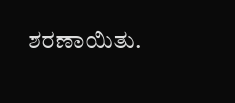ಶರಣಾಯಿತು.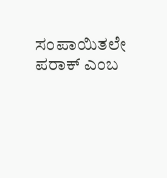ಸಂಪಾಯಿತಲೇ ಪರಾಕ್ ಎಂಬ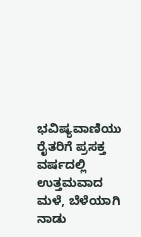ಭವಿಷ್ಯವಾಣಿಯು ರೈತರಿಗೆ ಪ್ರಸಕ್ತ ವರ್ಷದಲ್ಲಿ ಉತ್ತಮವಾದ ಮಳೆ, ಬೆಳೆಯಾಗಿ ನಾಡು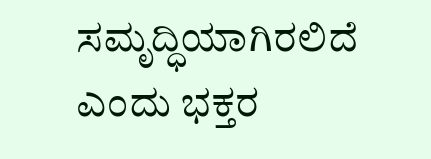ಸಮೃದ್ಧಿಯಾಗಿರಲಿದೆ ಎಂದು ಭಕ್ತರ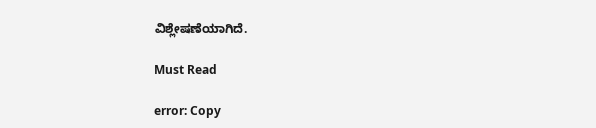ವಿಶ್ಲೇಷಣೆಯಾಗಿದೆ.

Must Read

error: Copy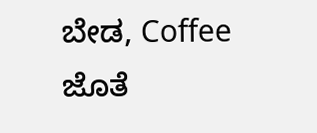ಬೇಡ, Coffee ಜೊತೆ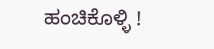ಹಂಚಿಕೊಳ್ಳಿ !